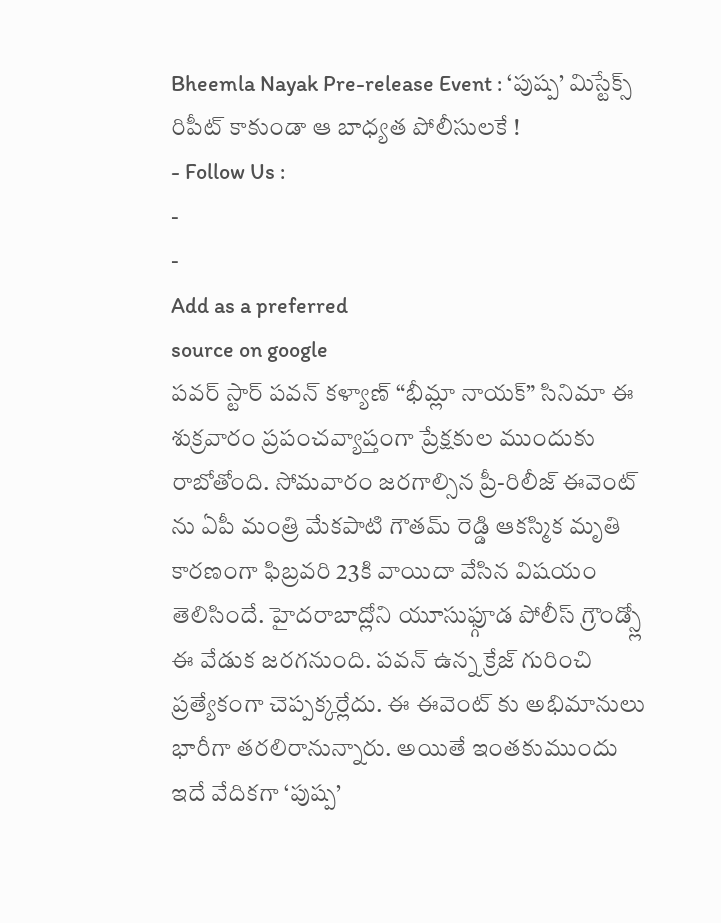Bheemla Nayak Pre-release Event : ‘పుష్ప’ మిస్టేక్స్ రిపీట్ కాకుండా ఆ బాధ్యత పోలీసులకే !
- Follow Us :
-
-
Add as a preferred
source on google
పవర్ స్టార్ పవన్ కళ్యాణ్ “భీమ్లా నాయక్” సినిమా ఈ శుక్రవారం ప్రపంచవ్యాప్తంగా ప్రేక్షకుల ముందుకు రాబోతోంది. సోమవారం జరగాల్సిన ప్రీ-రిలీజ్ ఈవెంట్ ను ఏపీ మంత్రి మేకపాటి గౌతమ్ రెడ్డి ఆకస్మిక మృతి కారణంగా ఫిబ్రవరి 23కి వాయిదా వేసిన విషయం తెలిసిందే. హైదరాబాద్లోని యూసుఫ్గూడ పోలీస్ గ్రౌండ్స్లో ఈ వేడుక జరగనుంది. పవన్ ఉన్న క్రేజ్ గురించి ప్రత్యేకంగా చెప్పక్కర్లేదు. ఈ ఈవెంట్ కు అభిమానులు భారీగా తరలిరానున్నారు. అయితే ఇంతకుముందు ఇదే వేదికగా ‘పుష్ప’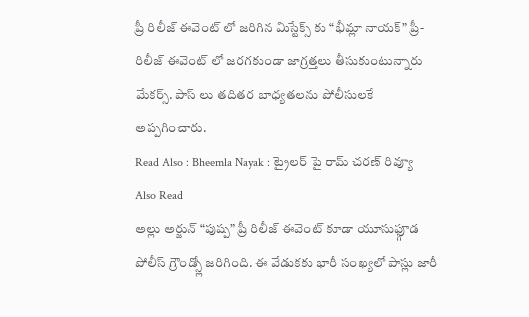ప్రీ రిలీజ్ ఈవెంట్ లో జరిగిన మిస్టేక్స్ కు “భీమ్లా నాయక్” ప్రీ-రిలీజ్ ఈవెంట్ లో జరగకుండా జాగ్రత్తలు తీసుకుంటున్నారు మేకర్స్. పాస్ లు తదితర బాధ్యతలను పోలీసులకే అప్పగించారు.
Read Also : Bheemla Nayak : ట్రైలర్ పై రామ్ చరణ్ రివ్యూ
Also Read
అల్లు అర్జున్ “పుష్ప” ప్రీ రిలీజ్ ఈవెంట్ కూడా యూసుఫ్గూడ పోలీస్ గ్రౌండ్స్లో జరిగింది. ఈ వేడుకకు భారీ సంఖ్యలో పాస్లు జారీ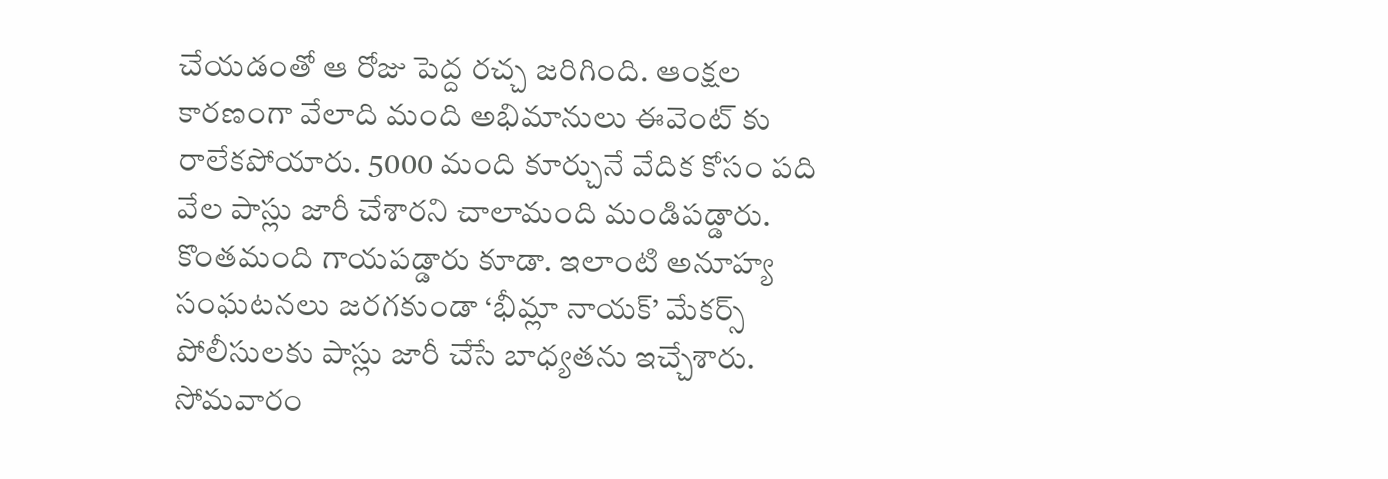చేయడంతో ఆ రోజు పెద్ద రచ్చ జరిగింది. ఆంక్షల కారణంగా వేలాది మంది అభిమానులు ఈవెంట్ కు రాలేకపోయారు. 5000 మంది కూర్చునే వేదిక కోసం పది వేల పాస్లు జారీ చేశారని చాలామంది మండిపడ్డారు. కొంతమంది గాయపడ్డారు కూడా. ఇలాంటి అనూహ్య సంఘటనలు జరగకుండా ‘భీమ్లా నాయక్’ మేకర్స్ పోలీసులకు పాస్లు జారీ చేసే బాధ్యతను ఇచ్చేశారు. సోమవారం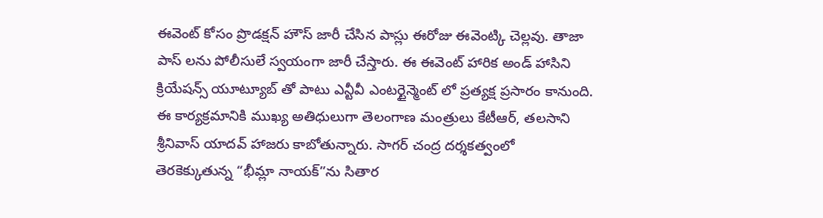ఈవెంట్ కోసం ప్రొడక్షన్ హౌస్ జారీ చేసిన పాస్లు ఈరోజు ఈవెంట్కి చెల్లవు. తాజా పాస్ లను పోలీసులే స్వయంగా జారీ చేస్తారు. ఈ ఈవెంట్ హారిక అండ్ హాసిని క్రియేషన్స్ యూట్యూబ్ తో పాటు ఎన్టీవీ ఎంటర్టైన్మెంట్ లో ప్రత్యక్ష ప్రసారం కానుంది. ఈ కార్యక్రమానికి ముఖ్య అతిధులుగా తెలంగాణ మంత్రులు కేటీఆర్, తలసాని శ్రీనివాస్ యాదవ్ హాజరు కాబోతున్నారు. సాగర్ చంద్ర దర్శకత్వంలో తెరకెక్కుతున్న “భీమ్లా నాయక్”ను సితార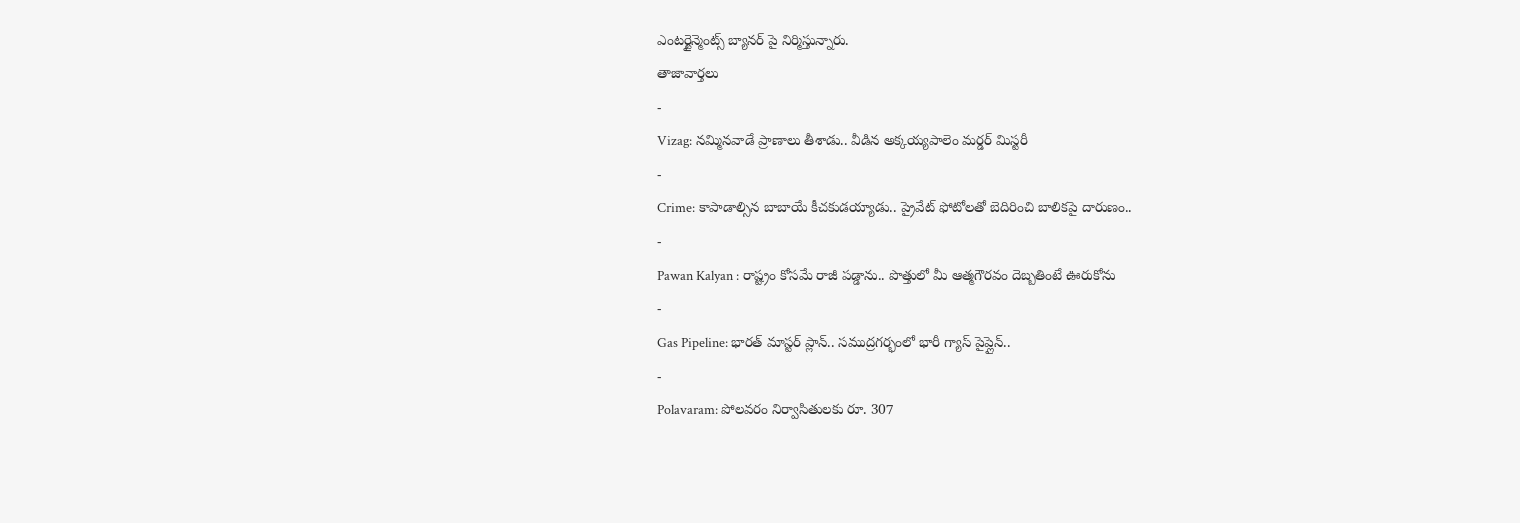ఎంటర్టైన్మెంట్స్ బ్యానర్ పై నిర్మిస్తున్నారు.
తాజావార్తలు
-
Vizag: నమ్మినవాడే ప్రాణాలు తీశాడు.. వీడిన అక్కయ్యపాలెం మర్డర్ మిస్టరీ
-
Crime: కాపాడాల్సిన బాబాయే కీచకుడయ్యాడు.. ప్రైవేట్ ఫోటోలతో బెదిరించి బాలికపై దారుణం..
-
Pawan Kalyan : రాష్ట్రం కోసమే రాజీ పడ్డాను.. పొత్తులో మీ ఆత్మగౌరవం దెబ్బతింటే ఊరుకోను
-
Gas Pipeline: భారత్ మాస్టర్ ప్లాన్.. సముద్రగర్భంలో భారీ గ్యాస్ పైప్లైన్..
-
Polavaram: పోలవరం నిర్వాసితులకు రూ. 307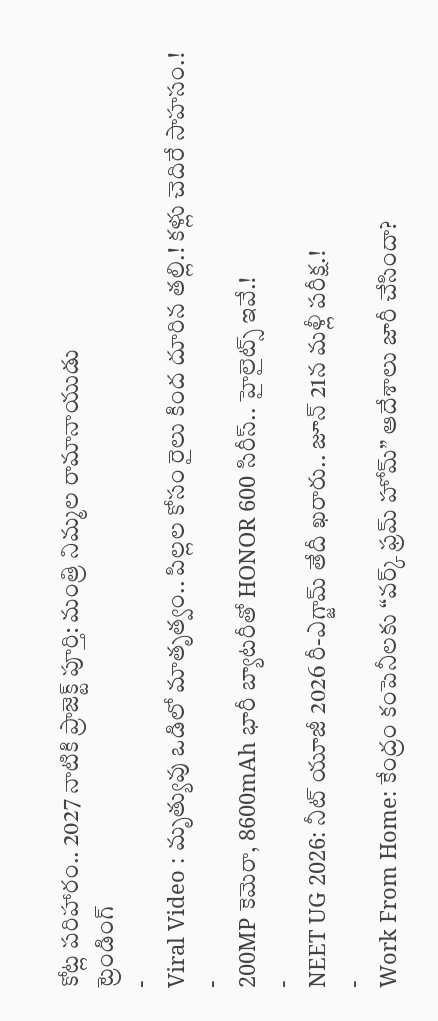కోట్ల పరిహారం.. 2027 నాటికి ప్రాజెక్ట్ పూర్తి: మంత్రి నిమ్మల రామానాయుడు
ట్రెండింగ్
-
Viral Video : మృత్యువు ఒడిలో మాతృత్వం.. పిల్లల కోసం రైలు కింద దూరిన తల్లి.! కళ్లు చెదిరే సాహసం.!
-
200MP కెమెరా, 8600mAh భారీ బ్యాటరీతో HONOR 600 సిరీస్.. హైలైట్స్ ఇవే.!
-
NEET UG 2026: నీట్ యూజీ 2026 రీ-ఎగ్జామ్ తేదీ ఖరారు.. జూన్ 21న మళ్లీ పరీక్ష.!
-
Work From Home: కేంద్రం కంపెనీలకు “వర్క్ ఫ్రమ్ హోమ్” ఆదేశాలు జారీ చేసిందా?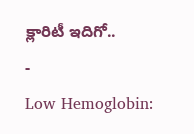క్లారిటీ ఇదిగో..
-
Low Hemoglobin: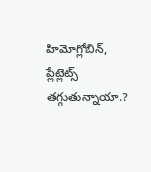హిమోగ్లోబిన్, ప్లేట్లెట్స్ తగ్గుతున్నాయా.?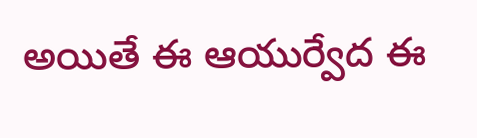అయితే ఈ ఆయుర్వేద ఈ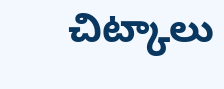చిట్కాలు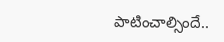పాటించాల్సిందే..